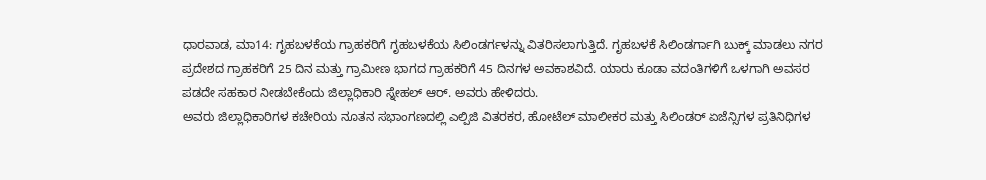ಧಾರವಾಡ, ಮಾ14: ಗೃಹಬಳಕೆಯ ಗ್ರಾಹಕರಿಗೆ ಗೃಹಬಳಕೆಯ ಸಿಲಿಂಡರ್ಗಳನ್ನು ವಿತರಿಸಲಾಗುತ್ತಿದೆ. ಗೃಹಬಳಕೆ ಸಿಲಿಂಡರ್ಗಾಗಿ ಬುಕ್ಕ್ ಮಾಡಲು ನಗರ ಪ್ರದೇಶದ ಗ್ರಾಹಕರಿಗೆ 25 ದಿನ ಮತ್ತು ಗ್ರಾಮೀಣ ಭಾಗದ ಗ್ರಾಹಕರಿಗೆ 45 ದಿನಗಳ ಅವಕಾಶವಿದೆ. ಯಾರು ಕೂಡಾ ವದಂತಿಗಳಿಗೆ ಒಳಗಾಗಿ ಅವಸರ ಪಡದೇ ಸಹಕಾರ ನೀಡಬೇಕೆಂದು ಜಿಲ್ಲಾಧಿಕಾರಿ ಸ್ನೇಹಲ್ ಆರ್. ಅವರು ಹೇಳಿದರು.
ಅವರು ಜಿಲ್ಲಾಧಿಕಾರಿಗಳ ಕಚೇರಿಯ ನೂತನ ಸಭಾಂಗಣದಲ್ಲಿ ಎಲ್ಪಿಜಿ ವಿತರಕರ, ಹೋಟೆಲ್ ಮಾಲೀಕರ ಮತ್ತು ಸಿಲಿಂಡರ್ ಏಜೆನ್ಸಿಗಳ ಪ್ರತಿನಿಧಿಗಳ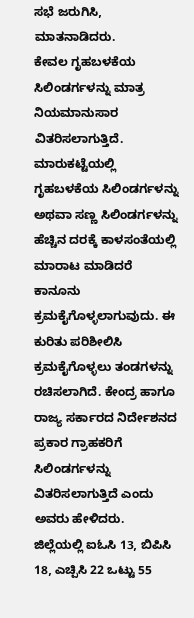ಸಭೆ ಜರುಗಿಸಿ, ಮಾತನಾಡಿದರು.
ಕೇವಲ ಗೃಹಬಳಕೆಯ ಸಿಲಿಂಡರ್ಗಳನ್ನು ಮಾತ್ರ ನಿಯಮಾನುಸಾರ ವಿತರಿಸಲಾಗುತ್ತಿದೆ. ಮಾರುಕಟ್ಟೆಯಲ್ಲಿ ಗೃಹಬಳಕೆಯ ಸಿಲಿಂಡರ್ಗಳನ್ನು ಅಥವಾ ಸಣ್ಣ ಸಿಲಿಂಡರ್ಗಳನ್ನು ಹೆಚ್ಚಿನ ದರಕ್ಕೆ ಕಾಳಸಂತೆಯಲ್ಲಿ ಮಾರಾಟ ಮಾಡಿದರೆ ಕಾನೂನು ಕ್ರಮಕೈಗೊಳ್ಳಲಾಗುವುದು. ಈ ಕುರಿತು ಪರಿಶೀಲಿಸಿ ಕ್ರಮಕೈಗೊಳ್ಳಲು ತಂಡಗಳನ್ನು ರಚಿಸಲಾಗಿದೆ. ಕೇಂದ್ರ ಹಾಗೂ ರಾಜ್ಯ ಸರ್ಕಾರದ ನಿರ್ದೇಶನದ ಪ್ರಕಾರ ಗ್ರಾಹಕರಿಗೆ ಸಿಲಿಂಡರ್ಗಳನ್ನು ವಿತರಿಸಲಾಗುತ್ತಿದೆ ಎಂದು ಅವರು ಹೇಳಿದರು.
ಜಿಲ್ಲೆಯಲ್ಲಿ ಐಓಸಿ 13, ಬಿಪಿಸಿ 18, ಎಚ್ಪಿಸಿ 22 ಒಟ್ಟು 55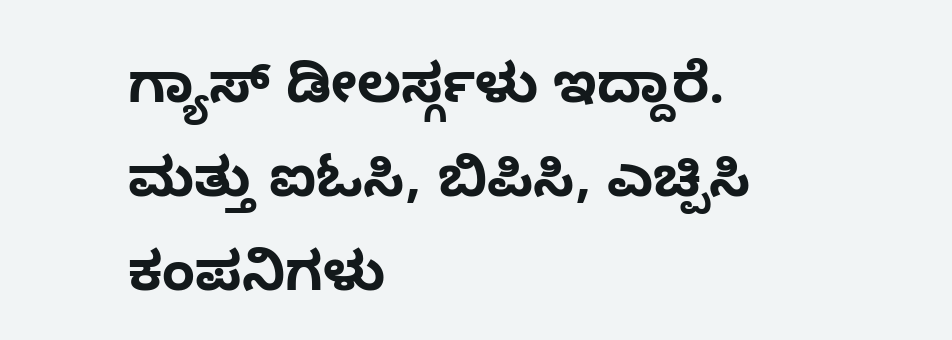ಗ್ಯಾಸ್ ಡೀಲರ್ಸ್ಗಳು ಇದ್ದಾರೆ. ಮತ್ತು ಐಓಸಿ, ಬಿಪಿಸಿ, ಎಚ್ಪಿಸಿ ಕಂಪನಿಗಳು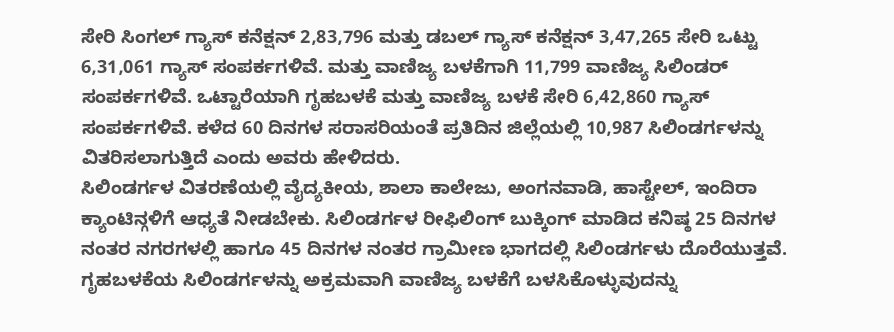ಸೇರಿ ಸಿಂಗಲ್ ಗ್ಯಾಸ್ ಕನೆಕ್ಷನ್ 2,83,796 ಮತ್ತು ಡಬಲ್ ಗ್ಯಾಸ್ ಕನೆಕ್ಷನ್ 3,47,265 ಸೇರಿ ಒಟ್ಟು 6,31,061 ಗ್ಯಾಸ್ ಸಂಪರ್ಕಗಳಿವೆ. ಮತ್ತು ವಾಣಿಜ್ಯ ಬಳಕೆಗಾಗಿ 11,799 ವಾಣಿಜ್ಯ ಸಿಲಿಂಡರ್ ಸಂಪರ್ಕಗಳಿವೆ. ಒಟ್ಟಾರೆಯಾಗಿ ಗೃಹಬಳಕೆ ಮತ್ತು ವಾಣಿಜ್ಯ ಬಳಕೆ ಸೇರಿ 6,42,860 ಗ್ಯಾಸ್ ಸಂಪರ್ಕಗಳಿವೆ. ಕಳೆದ 60 ದಿನಗಳ ಸರಾಸರಿಯಂತೆ ಪ್ರತಿದಿನ ಜಿಲ್ಲೆಯಲ್ಲಿ 10,987 ಸಿಲಿಂಡರ್ಗಳನ್ನು ವಿತರಿಸಲಾಗುತ್ತಿದೆ ಎಂದು ಅವರು ಹೇಳಿದರು.
ಸಿಲಿಂಡರ್ಗಳ ವಿತರಣೆಯಲ್ಲಿ ವೈದ್ಯಕೀಯ, ಶಾಲಾ ಕಾಲೇಜು, ಅಂಗನವಾಡಿ, ಹಾಸ್ಟೇಲ್, ಇಂದಿರಾ ಕ್ಯಾಂಟಿನ್ಗಳಿಗೆ ಆಧ್ಯತೆ ನೀಡಬೇಕು. ಸಿಲಿಂಡರ್ಗಳ ರೀಫಿಲಿಂಗ್ ಬುಕ್ಕಿಂಗ್ ಮಾಡಿದ ಕನಿಷ್ಠ 25 ದಿನಗಳ ನಂತರ ನಗರಗಳಲ್ಲಿ ಹಾಗೂ 45 ದಿನಗಳ ನಂತರ ಗ್ರಾಮೀಣ ಭಾಗದಲ್ಲಿ ಸಿಲಿಂಡರ್ಗಳು ದೊರೆಯುತ್ತವೆ. ಗೃಹಬಳಕೆಯ ಸಿಲಿಂಡರ್ಗಳನ್ನು ಅಕ್ರಮವಾಗಿ ವಾಣಿಜ್ಯ ಬಳಕೆಗೆ ಬಳಸಿಕೊಳ್ಳುವುದನ್ನು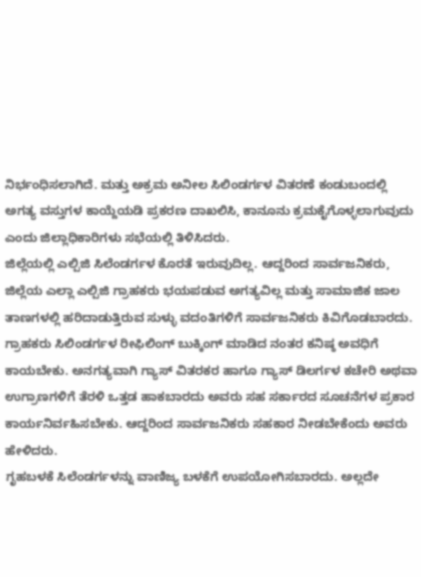ನಿರ್ಭಂಧಿಸಲಾಗಿದೆ. ಮತ್ತು ಅಕ್ರಮ ಅನೀಲ ಸಿಲಿಂಡರ್ಗಳ ವಿತರಣೆ ಕಂಡುಬಂದಲ್ಲಿ ಅಗತ್ಯ ವಸ್ತುಗಳ ಕಾಯ್ದೆಯಡಿ ಪ್ರಕರಣ ದಾಖಲಿಸಿ, ಕಾನೂನು ಕ್ರಮಕೈಗೊಳ್ಳಲಾಗುವುದು ಎಂದು ಜಿಲ್ಲಾಧಿಕಾರಿಗಳು ಸಭೆಯಲ್ಲಿ ತಿಳಿಸಿದರು.
ಜಿಲ್ಲೆಯಲ್ಲಿ ಎಲ್ಪಿಜಿ ಸಿಲೆಂಡರ್ಗಳ ಕೊರತೆ ಇರುವುದಿಲ್ಲ. ಆದ್ದರಿಂದ ಸಾರ್ವಜನಿಕರು, ಜಿಲ್ಲೆಯ ಎಲ್ಲಾ ಎಲ್ಪಿಜಿ ಗ್ರಾಹಕರು ಭಯಪಡುವ ಅಗತ್ಯವಿಲ್ಲ ಮತ್ತು ಸಾಮಾಜಿಕ ಜಾಲ ತಾಣಗಳಲ್ಲಿ ಹರಿದಾಡುತ್ತಿರುವ ಸುಳ್ಳು ವದಂತಿಗಳಿಗೆ ಸಾರ್ವಜನಿಕರು ಕಿವಿಗೊಡಬಾರದು. ಗ್ರಾಹಕರು ಸಿಲಿಂಡರ್ಗಳ ರೀಫಿಲಿಂಗ್ ಬುಕ್ಕಿಂಗ್ ಮಾಡಿದ ನಂತರ ಕನಿಷ್ಠ ಅವಧಿಗೆ ಕಾಯಬೇಕು. ಅನಗತ್ಯವಾಗಿ ಗ್ಯಾಸ್ ವಿತರಕರ ಹಾಗೂ ಗ್ಯಾಸ್ ಡಿಲರ್ಗಳ ಕಚೇರಿ ಅಥವಾ ಉಗ್ರಾಣಗಳಿಗೆ ತೆರಳಿ ಒತ್ತಡ ಹಾಕಬಾರದು ಅವರು ಸಹ ಸರ್ಕಾರದ ಸೂಚನೆಗಳ ಪ್ರಕಾರ ಕಾರ್ಯನಿರ್ವಹಿಸಬೇಕು. ಆದ್ದರಿಂದ ಸಾರ್ವಜನಿಕರು ಸಹಕಾರ ನೀಡಬೇಕೆಂದು ಅವರು ಹೇಳಿದರು.
ಗೃಹಬಳಕೆ ಸಿಲೆಂಡರ್ಗಳನ್ನು ವಾಣಿಜ್ಯ ಬಳಕೆಗೆ ಉಪಯೋಗಿಸಬಾರದು. ಅಲ್ಲದೇ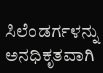ಸಿಲೆಂಡರ್ಗಳನ್ನು ಅನಧಿಕೃತವಾಗಿ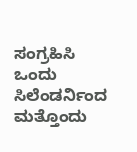ಸಂಗ್ರಹಿಸಿ ಒಂದು ಸಿಲೆಂಡರ್ನಿಂದ ಮತ್ತೊಂದು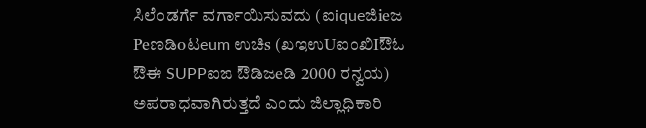ಸಿಲೆಂಡರ್ಗೆ ವರ್ಗಾಯಿಸುವದು (ಐiqueಜಿieಜ Peಣಡಿoಟeum ಉಚಿs (ಖಇಉUಐಂಖಿIಔಓ ಔಈ SUPPಐಙ ಔಡಿಜeಡಿ 2000 ರನ್ವಯ) ಅಪರಾಧವಾಗಿರುತ್ತದೆ ಎಂದು ಜಿಲ್ಲಾಧಿಕಾರಿ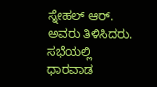ಸ್ನೇಹಲ್ ಆರ್. ಅವರು ತಿಳಿಸಿದರು.
ಸಭೆಯಲ್ಲಿ ಧಾರವಾಡ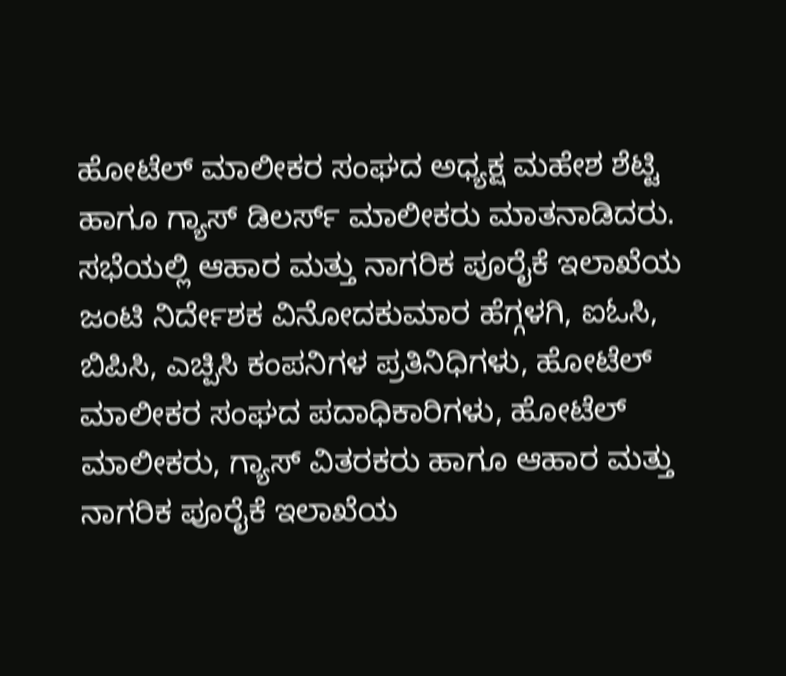ಹೋಟೆಲ್ ಮಾಲೀಕರ ಸಂಘದ ಅಧ್ಯಕ್ಷ ಮಹೇಶ ಶೆಟ್ಟಿ ಹಾಗೂ ಗ್ಯಾಸ್ ಡಿಲರ್ಸ್ ಮಾಲೀಕರು ಮಾತನಾಡಿದರು.
ಸಭೆಯಲ್ಲಿ ಆಹಾರ ಮತ್ತು ನಾಗರಿಕ ಪೂರೈಕೆ ಇಲಾಖೆಯ ಜಂಟಿ ನಿರ್ದೇಶಕ ವಿನೋದಕುಮಾರ ಹೆಗ್ಗಳಗಿ, ಐಓಸಿ, ಬಿಪಿಸಿ, ಎಚ್ಪಿಸಿ ಕಂಪನಿಗಳ ಪ್ರತಿನಿಧಿಗಳು, ಹೋಟೆಲ್ ಮಾಲೀಕರ ಸಂಘದ ಪದಾಧಿಕಾರಿಗಳು, ಹೋಟೆಲ್ ಮಾಲೀಕರು, ಗ್ಯಾಸ್ ವಿತರಕರು ಹಾಗೂ ಆಹಾರ ಮತ್ತು ನಾಗರಿಕ ಪೂರೈಕೆ ಇಲಾಖೆಯ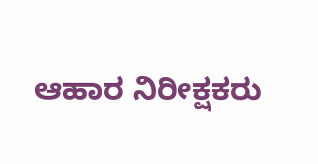ಆಹಾರ ನಿರೀಕ್ಷಕರು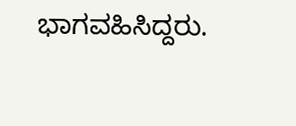ಭಾಗವಹಿಸಿದ್ದರು.